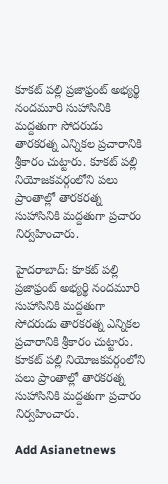కూకట్ పల్లి ప్రజాఫ్రంట్ అభ్యర్థి నందమూరి సుహాసినికి మద్దతుగా సోదరుడు తారకరత్న ఎన్నికల ప్రచారానికి శ్రీకారం చుట్టారు. కూకట్ పల్లి  నియోజకవర్గంలోని పలు ప్రాంతాల్లో తారకరత్న సుహాసినికి మద్దతుగా ప్రచారం నిర్వహించారు.

హైదరాబాద్: కూకట్ పల్లి ప్రజాఫ్రంట్ అభ్యర్థి నందమూరి సుహాసినికి మద్దతుగా సోదరుడు తారకరత్న ఎన్నికల ప్రచారానికి శ్రీకారం చుట్టారు. కూకట్ పల్లి నియోజకవర్గంలోని పలు ప్రాంతాల్లో తారకరత్న సుహాసినికి మద్దతుగా ప్రచారం నిర్వహించారు.

Add Asianetnews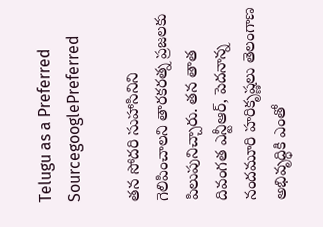Telugu as a Preferred SourcegooglePreferred

తన సోదరి సుహాసినిని గెలిపించాలని తారకరత్న ప్రజలకు పిలుపునిచ్చారు. తన తాత దివంగత ఎన్టీఆర్, పెదనాన్న నందమూరి హరికృష్ణలు తెలంగాణ అభివృద్ధికి ఎంతో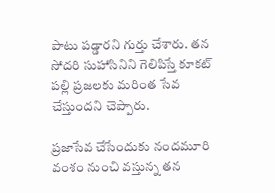పాటు పడ్డారని గుర్తు చేశారు. తన సోదరి సుహాసినిని గెలిపిస్తే కూకట్ పల్లి ప్రజలకు మరింత సేవ చేస్తుందని చెప్పారు.

ప్రజాసేవ చేసేందుకు నందమూరి వంశం నుంచి వస్తున్న తన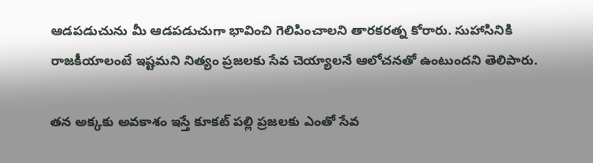ఆడపడుచును మీ ఆడపడుచుగా భావించి గెలిపించాలని తారకరత్న కోరారు. సుహాసినికి రాజకీయాలంటే ఇష్టమని నిత్యం ప్రజలకు సేవ చెయ్యాలనే ఆలోచనతో ఉంటుందని తెలిపారు.

తన అక్కకు అవకాశం ఇస్తే కూకట్ పల్లి ప్రజలకు ఎంతో సేవ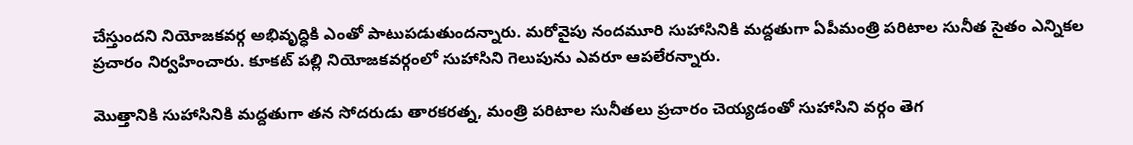చేస్తుందని నియోజకవర్గ అభివృద్ధికి ఎంతో పాటుపడుతుందన్నారు. మరోవైపు నందమూరి సుహాసినికి మద్దతుగా ఏపీమంత్రి పరిటాల సునీత సైతం ఎన్నికల ప్రచారం నిర్వహించారు. కూకట్ పల్లి నియోజకవర్గంలో సుహాసిని గెలుపును ఎవరూ ఆపలేరన్నారు.

మెుత్తానికి సుహాసినికి మద్దతుగా తన సోదరుడు తారకరత్న, మంత్రి పరిటాల సునీతలు ప్రచారం చెయ్యడంతో సుహాసిని వర్గం తెగ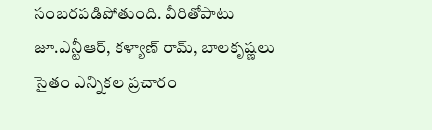సంబరపడిపోతుంది. వీరితోపాటు జూ.ఎన్టీఆర్, కళ్యాణ్ రామ్, బాలకృష్ణలు సైతం ఎన్నికల ప్రచారం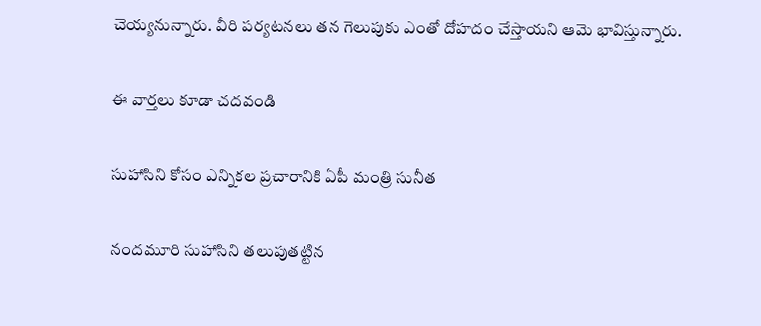చెయ్యనున్నారు. వీరి పర్యటనలు తన గెలుపుకు ఎంతో దోహదం చేస్తాయని ఆమె భావిస్తున్నారు.

ఈ వార్తలు కూడా చదవండి

సుహాసిని కోసం ఎన్నికల ప్రచారానికి ఏపీ మంత్రి సునీత

నందమూరి సుహాసిని తలుపుతట్టిన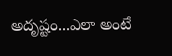అదృష్టం...ఎలా అంటే